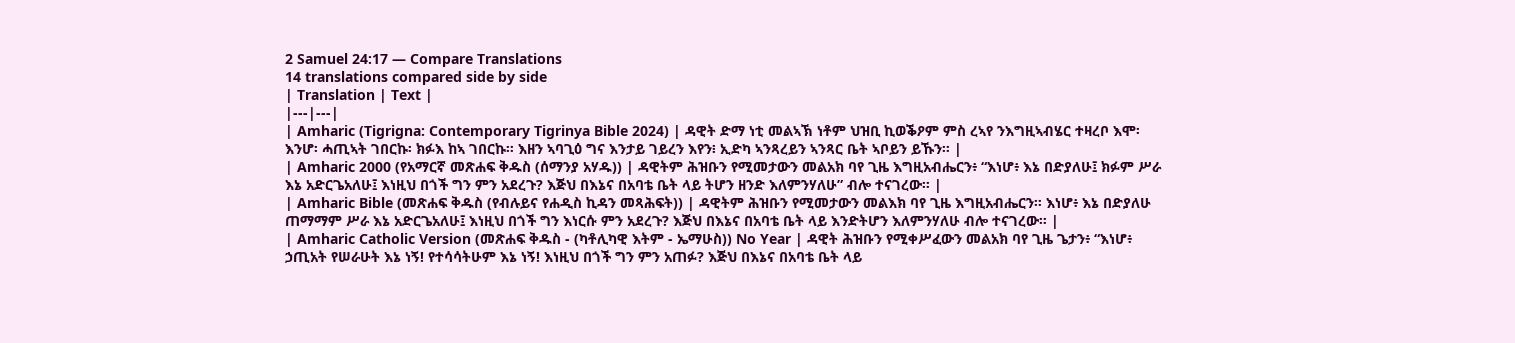2 Samuel 24:17 — Compare Translations
14 translations compared side by side
| Translation | Text |
|---|---|
| Amharic (Tigrigna: Contemporary Tigrinya Bible 2024) | ዳዊት ድማ ነቲ መልኣኽ ነቶም ህዝቢ ኪወቕዖም ምስ ረኣየ ንእግዚኣብሄር ተዛረቦ እሞ፡ እንሆ፡ ሓጢኣት ገበርኩ፡ ክፉእ ከኣ ገበርኩ። እዘን ኣባጊዕ ግና እንታይ ገይረን እየን፧ ኢድካ ኣንጻረይን ኣንጻር ቤት ኣቦይን ይኹን። |
| Amharic 2000 (የአማርኛ መጽሐፍ ቅዱስ (ሰማንያ አሃዱ)) | ዳዊትም ሕዝቡን የሚመታውን መልአክ ባየ ጊዜ እግዚአብሔርን፥ “እነሆ፥ እኔ በድያለሁ፤ ክፉም ሥራ እኔ አድርጌአለሁ፤ እነዚህ በጎች ግን ምን አደረጉ? እጅህ በእኔና በአባቴ ቤት ላይ ትሆን ዘንድ እለምንሃለሁ” ብሎ ተናገረው። |
| Amharic Bible (መጽሐፍ ቅዱስ (የብሉይና የሐዲስ ኪዳን መጻሕፍት)) | ዳዊትም ሕዝቡን የሚመታውን መልእክ ባየ ጊዜ እግዚአብሔርን። እነሆ፥ እኔ በድያለሁ ጠማማም ሥራ እኔ አድርጌአለሁ፤ እነዚህ በጎች ግን እነርሱ ምን አደረጉ? እጅህ በእኔና በአባቴ ቤት ላይ እንድትሆን እለምንሃለሁ ብሎ ተናገረው። |
| Amharic Catholic Version (መጽሐፍ ቅዱስ - (ካቶሊካዊ እትም - ኤማሁስ)) No Year | ዳዊት ሕዝቡን የሚቀሥፈውን መልአክ ባየ ጊዜ ጌታን፥ “እነሆ፥ ኃጢአት የሠራሁት እኔ ነኝ! የተሳሳትሁም እኔ ነኝ! እነዚህ በጎች ግን ምን አጠፉ? እጅህ በእኔና በአባቴ ቤት ላይ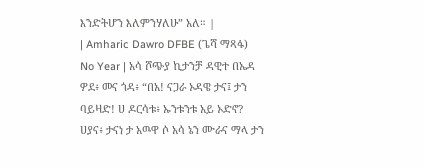እንድትሆን እለምንሃለሁ” አለ። |
| Amharic Dawro DFBE (ጌሻ ማጻፋ) No Year | አሳ ሾጭያ ኪታንቻ ዳዊተ በኤዳ ዎደ፥ መና ጎዳ፥ “በአ! ናጋራ ኦዳዌ ታና፤ ታን ባይዛድ! ሀ ዶርሳቱ፥ ኡንቱንቱ አይ ኦድኖ? ሀያና፥ ታናነ ታ አዉዋ ሶ አሳ ኔን ሙራና ማላ ታን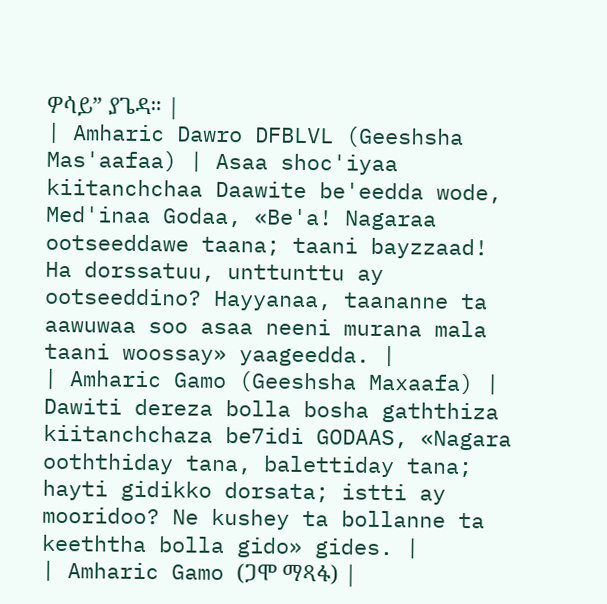ዎሳይ” ያጌዳ። |
| Amharic Dawro DFBLVL (Geeshsha Mas'aafaa) | Asaa shoc'iyaa kiitanchchaa Daawite be'eedda wode, Med'inaa Godaa, «Be'a! Nagaraa ootseeddawe taana; taani bayzzaad! Ha dorssatuu, unttunttu ay ootseeddino? Hayyanaa, taananne ta aawuwaa soo asaa neeni murana mala taani woossay» yaageedda. |
| Amharic Gamo (Geeshsha Maxaafa) | Dawiti dereza bolla bosha gaththiza kiitanchchaza be7idi GODAAS, «Nagara ooththiday tana, balettiday tana; hayti gidikko dorsata; istti ay mooridoo? Ne kushey ta bollanne ta keeththa bolla gido» gides. |
| Amharic Gamo (ጋሞ ማጻፋ) |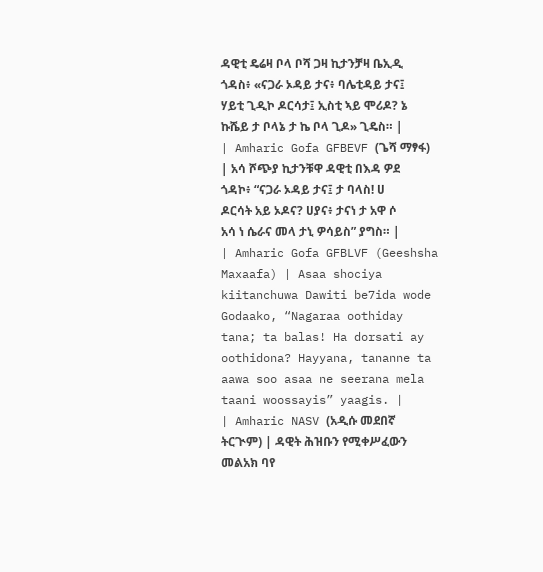ዳዊቲ ዴሬዛ ቦላ ቦሻ ጋዛ ኪታንቻዛ ቤኢዲ ጎዳስ፥ «ናጋራ ኦዳይ ታና፥ ባሌቲዳይ ታና፤ ሃይቲ ጊዲኮ ዶርሳታ፤ ኢስቲ ኣይ ሞሪዶ? ኔ ኩሼይ ታ ቦላኔ ታ ኬ ቦላ ጊዶ» ጊዴስ። |
| Amharic Gofa GFBEVF (ጌሻ ማፃፋ) | አሳ ሾጭያ ኪታንቹዋ ዳዊቲ በእዳ ዎደ ጎዳኮ፥ “ናጋራ ኦዳይ ታና፤ ታ ባላስ! ሀ ዶርሳት አይ ኦዶና? ሀያና፥ ታናነ ታ አዋ ሶ አሳ ነ ሴራና መላ ታኒ ዎሳይስ” ያግስ። |
| Amharic Gofa GFBLVF (Geeshsha Maxaafa) | Asaa shociya kiitanchuwa Dawiti be7ida wode Godaako, “Nagaraa oothiday tana; ta balas! Ha dorsati ay oothidona? Hayyana, tananne ta aawa soo asaa ne seerana mela taani woossayis” yaagis. |
| Amharic NASV (አዲሱ መደበኛ ትርጒም) | ዳዊት ሕዝቡን የሚቀሥፈውን መልአክ ባየ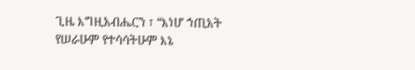ጊዜ እግዚአብሔርን ፣ “እነሆ ኀጢአት የሠራሁም የተሳሳትሁም እኔ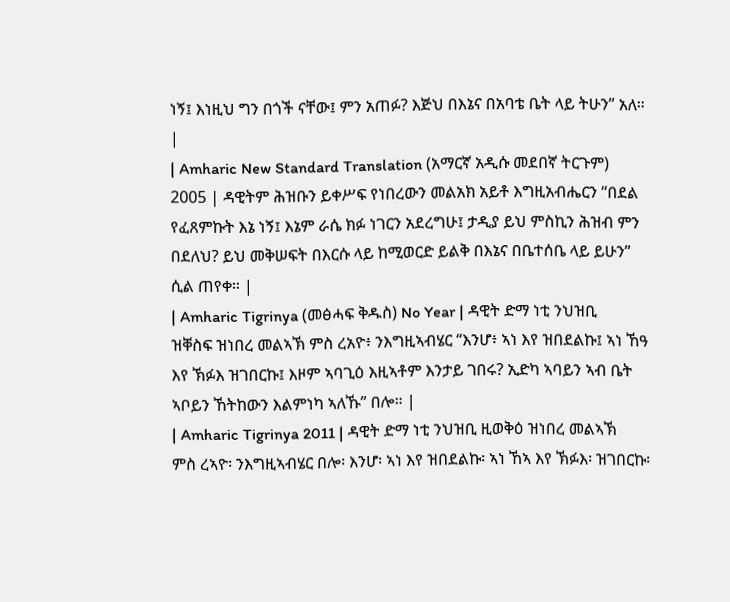ነኝ፤ እነዚህ ግን በጎች ናቸው፤ ምን አጠፉ? እጅህ በእኔና በአባቴ ቤት ላይ ትሁን” አለ። |
| Amharic New Standard Translation (አማርኛ አዲሱ መደበኛ ትርጉም) 2005 | ዳዊትም ሕዝቡን ይቀሥፍ የነበረውን መልአክ አይቶ እግዚአብሔርን “በደል የፈጸምኩት እኔ ነኝ፤ እኔም ራሴ ክፉ ነገርን አደረግሁ፤ ታዲያ ይህ ምስኪን ሕዝብ ምን በደለህ? ይህ መቅሠፍት በእርሱ ላይ ከሚወርድ ይልቅ በእኔና በቤተሰቤ ላይ ይሁን” ሲል ጠየቀ። |
| Amharic Tigrinya (መፅሓፍ ቅዱስ) No Year | ዳዊት ድማ ነቲ ንህዝቢ ዝቐስፍ ዝነበረ መልኣኽ ምስ ረአዮ፥ ንእግዚኣብሄር “እንሆ፥ ኣነ እየ ዝበደልኩ፤ ኣነ ኸዓ እየ ኽፉእ ዝገበርኩ፤ እዞም ኣባጊዕ እዚኣቶም እንታይ ገበሩ? ኢድካ ኣባይን ኣብ ቤት ኣቦይን ኸትከውን እልምነካ ኣለኹ” በሎ። |
| Amharic Tigrinya 2011 | ዳዊት ድማ ነቲ ንህዝቢ ዚወቅዕ ዝነበረ መልኣኽ ምስ ረኣዮ፡ ንእግዚኣብሄር በሎ፡ እንሆ፡ ኣነ እየ ዝበደልኩ፡ ኣነ ኸኣ እየ ኽፉእ፡ ዝገበርኩ፡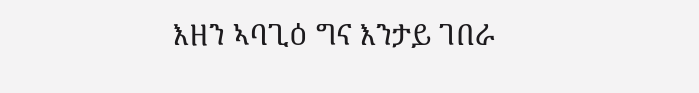እዘን ኣባጊዕ ግና እንታይ ገበራ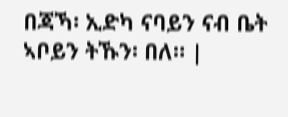በጃኻ፡ ኢድካ ናባይን ናብ ቤት ኣቦይን ትኹን፡ በለ። |